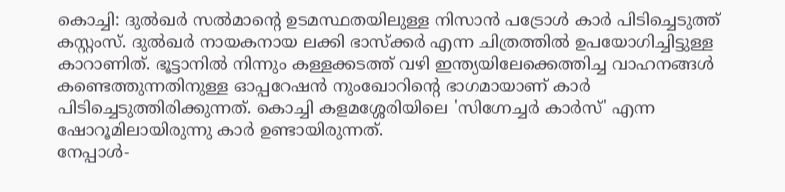കൊച്ചി: ദുൽഖർ സൽമാന്റെ ഉടമസ്ഥതയിലുള്ള നിസാൻ പട്രോൾ കാർ പിടിച്ചെടുത്ത് കസ്റ്റംസ്. ദുൽഖർ നായകനായ ലക്കി ഭാസ്ക്കർ എന്ന ചിത്രത്തിൽ ഉപയോഗിച്ചിട്ടുള്ള കാറാണിത്. ഭൂട്ടാനിൽ നിന്നും കള്ളക്കടത്ത് വഴി ഇന്ത്യയിലേക്കെത്തിച്ച വാഹനങ്ങൾ കണ്ടെത്തുന്നതിനുള്ള ഓപ്പറേഷൻ നുംഖോറിന്റെ ഭാഗമായാണ് കാർ പിടിച്ചെടുത്തിരിക്കുന്നത്. കൊച്ചി കളമശ്ശേരിയിലെ 'സിഗ്നേച്ചർ കാർസ്' എന്ന ഷോറൂമിലായിരുന്നു കാർ ഉണ്ടായിരുന്നത്.
നേപ്പാൾ-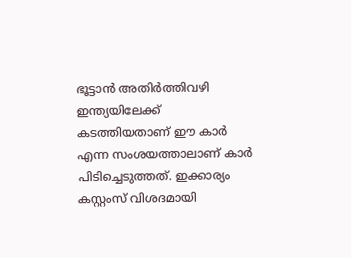ഭൂട്ടാൻ അതിർത്തിവഴി ഇന്ത്യയിലേക്ക് കടത്തിയതാണ് ഈ കാർ എന്ന സംശയത്താലാണ് കാർ പിടിച്ചെടുത്തത്. ഇക്കാര്യം കസ്റ്റംസ് വിശദമായി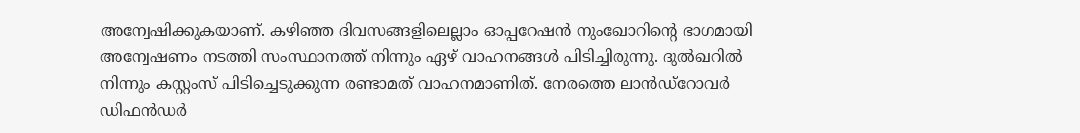അന്വേഷിക്കുകയാണ്. കഴിഞ്ഞ ദിവസങ്ങളിലെല്ലാം ഓപ്പറേഷൻ നുംഖോറിന്റെ ഭാഗമായി അന്വേഷണം നടത്തി സംസ്ഥാനത്ത് നിന്നും ഏഴ് വാഹനങ്ങൾ പിടിച്ചിരുന്നു. ദുൽഖറിൽ നിന്നും കസ്റ്റംസ് പിടിച്ചെടുക്കുന്ന രണ്ടാമത് വാഹനമാണിത്. നേരത്തെ ലാൻഡ്റോവർ ഡിഫൻഡർ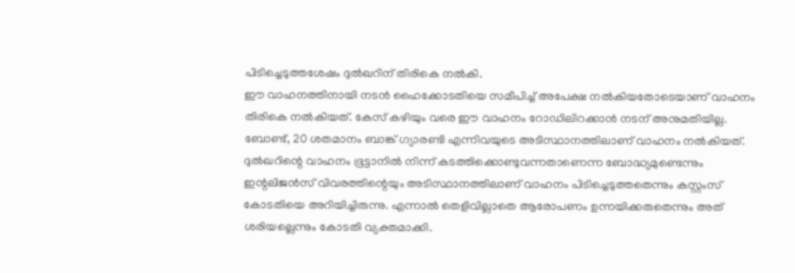പിടിച്ചെടുത്തശേഷം ദുൽഖറിന് തിരികെ നൽകി.
ഈ വാഹനത്തിനായി നടൻ ഹൈക്കോടതിയെ സമീപിച്ച് അപേക്ഷ നൽകിയതോടെയാണ് വാഹനം തിരികെ നൽകിയത്. കേസ് കഴിയും വരെ ഈ വാഹനം റോഡിലിറക്കാൻ നടന് അനുമതിയില്ല. ബോണ്ട്, 20 ശതമാനം ബാങ്ക് ഗ്യാരണ്ടി എന്നിവയുടെ അടിസ്ഥാനത്തിലാണ് വാഹനം നൽകിയത്. ദുൽഖറിന്റെ വാഹനം ഭൂട്ടാനിൽ നിന്ന് കടത്തിക്കൊണ്ടുവന്നതാണെന്ന ബോദ്ധ്യമുണ്ടെന്നും ഇന്റലിജൻസ് വിവരത്തിന്റെയും അടിസ്ഥാനത്തിലാണ് വാഹനം പിടിച്ചെടുത്തതെന്നും കസ്റ്റംസ് കോടതിയെ അറിയിച്ചിരുന്നു. എന്നാൽ തെളിവില്ലാതെ ആരോപണം ഉന്നയിക്കരുതെന്നും അത് ശരിയല്ലെന്നും കോടതി വ്യക്തമാക്കി.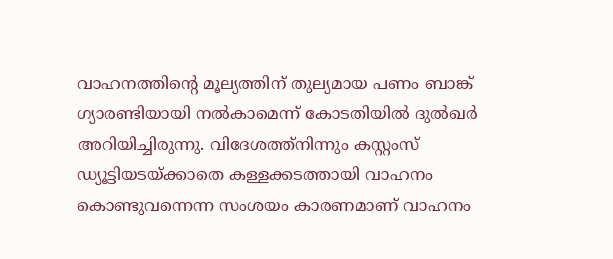വാഹനത്തിന്റെ മൂല്യത്തിന് തുല്യമായ പണം ബാങ്ക് ഗ്യാരണ്ടിയായി നൽകാമെന്ന് കോടതിയിൽ ദുൽഖർ അറിയിച്ചിരുന്നു. വിദേശത്ത്നിന്നും കസ്റ്റംസ് ഡ്യൂട്ടിയടയ്ക്കാതെ കള്ളക്കടത്തായി വാഹനം കൊണ്ടുവന്നെന്ന സംശയം കാരണമാണ് വാഹനം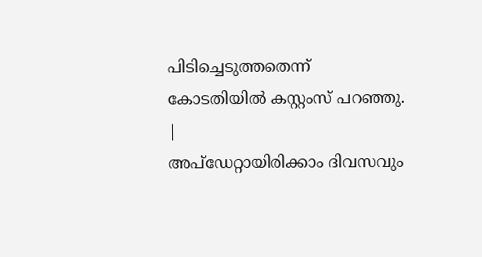പിടിച്ചെടുത്തതെന്ന് കോടതിയിൽ കസ്റ്റംസ് പറഞ്ഞു.
|
അപ്ഡേറ്റായിരിക്കാം ദിവസവും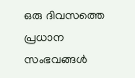ഒരു ദിവസത്തെ പ്രധാന സംഭവങ്ങൾ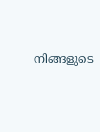നിങ്ങളുടെ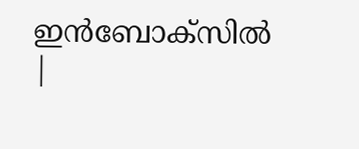ഇൻബോക്സിൽ |